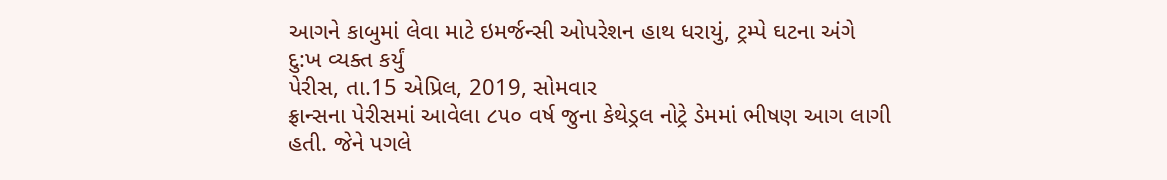આગને કાબુમાં લેવા માટે ઇમર્જન્સી ઓપરેશન હાથ ધરાયું, ટ્રમ્પે ઘટના અંગે દુ:ખ વ્યક્ત કર્યું
પેરીસ, તા.15 એપ્રિલ, 2019, સોમવાર
ફ્રાન્સના પેરીસમાં આવેલા ૮૫૦ વર્ષ જુના કેથેડ્રલ નોટ્રે ડેમમાં ભીષણ આગ લાગી હતી. જેને પગલે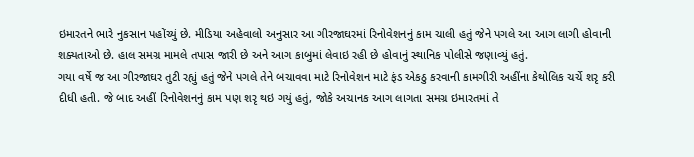ઇમારતને ભારે નુકસાન પહોંચ્યું છે. મીડિયા અહેવાલો અનુસાર આ ગીરજાઘરમાં રિનોવેશનનું કામ ચાલી હતું જેને પગલે આ આગ લાગી હોવાની શક્યતાઓ છે. હાલ સમગ્ર મામલે તપાસ જારી છે અને આગ કાબુમાં લેવાઇ રહી છે હોવાનું સ્થાનિક પોલીસે જણાવ્યું હતું.
ગયા વર્ષે જ આ ગીરજાઘર તુટી રહ્યું હતું જેને પગલે તેને બચાવવા માટે રિનોવેશન માટે ફંડ એકઠુ કરવાની કામગીરી અહીંના કેથોલિક ચર્ચે શરૃ કરી દીધી હતી. જે બાદ અહીં રિનોવેશનનું કામ પણ શરૃ થઇ ગયું હતું, જોકે અચાનક આગ લાગતા સમગ્ર ઇમારતમાં તે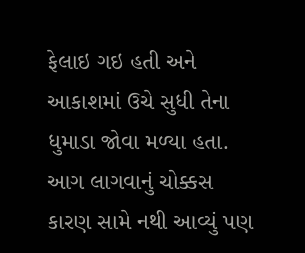ફેલાઇ ગઇ હતી અને આકાશમાં ઉચે સુધી તેના ધુમાડા જોવા મળ્યા હતા.
આગ લાગવાનું ચોક્કસ કારણ સામે નથી આવ્યું પણ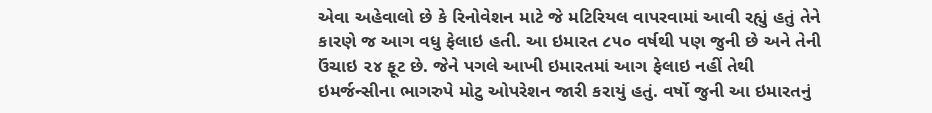એવા અહેવાલો છે કે રિનોવેશન માટે જે મટિરિયલ વાપરવામાં આવી રહ્યું હતું તેને કારણે જ આગ વધુ ફેલાઇ હતી. આ ઇમારત ૮૫૦ વર્ષથી પણ જુની છે અને તેની ઉંચાઇ ૨૪ ફૂટ છે. જેને પગલે આખી ઇમારતમાં આગ ફેલાઇ નહીં તેથી ઇમર્જન્સીના ભાગરુપે મોટુ ઓપરેશન જારી કરાયું હતું. વર્ષો જુની આ ઇમારતનું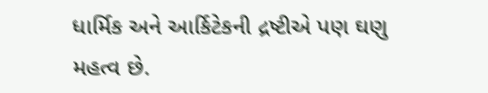ધાર્મિક અને આર્કિટેકની દ્રષ્ટીએ પણ ઘણુ મહત્વ છે.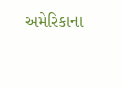અમેરિકાના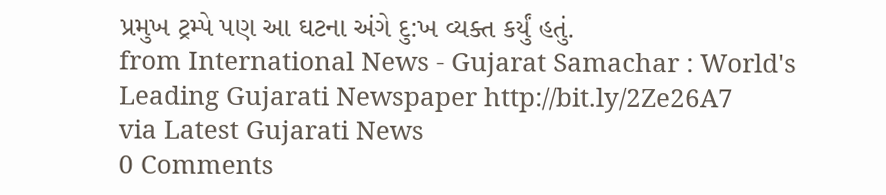પ્રમુખ ટ્રમ્પે પણ આ ઘટના અંગે દુ:ખ વ્યક્ત કર્યું હતું.
from International News - Gujarat Samachar : World's Leading Gujarati Newspaper http://bit.ly/2Ze26A7
via Latest Gujarati News
0 Comments